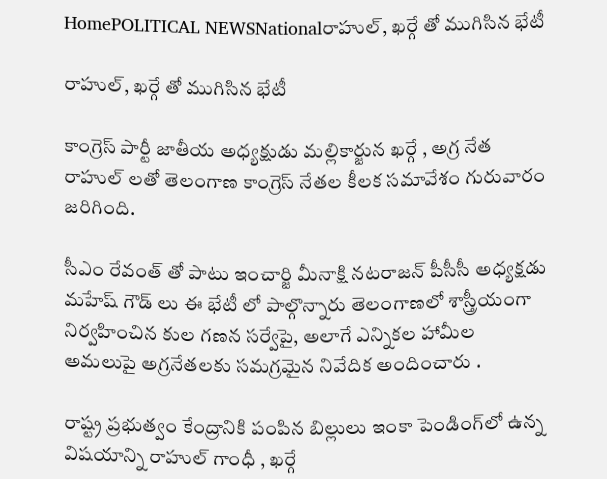HomePOLITICAL NEWSNationalరాహుల్, ఖర్గే తో ముగిసిన భేటీ

రాహుల్, ఖర్గే తో ముగిసిన భేటీ

కాంగ్రెస్ పార్టీ జాతీయ అధ్యక్షుడు మల్లికార్జున ఖర్గే , అగ్ర నేత రాహుల్ లతో తెలంగాణ కాంగ్రెస్ నేతల కీలక సమావేశం గురువారం జరిగింది.

సీఎం రేవంత్ తో పాటు ఇంచార్జి మీనాక్షి నటరాజన్ పీసీసీ అధ్యక్షడు మహేష్ గౌడ్ లు ఈ భేటీ లో పాల్గొన్నారు తెలంగాణలో శాస్త్రీయంగా నిర్వహించిన కుల గణన సర్వేపై, అలాగే ఎన్నికల హామీల అమలుపై అగ్రనేతలకు సమగ్రమైన నివేదిక అందించారు .

రాష్ట్ర ప్రభుత్వం కేంద్రానికి పంపిన బిల్లులు ఇంకా పెండింగ్‌లో ఉన్న విషయాన్ని రాహుల్ గాంధీ , ఖర్గే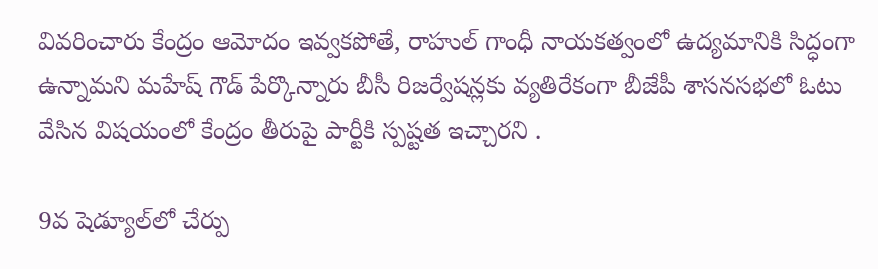వివరించారు కేంద్రం ఆమోదం ఇవ్వకపోతే, రాహుల్ గాంధీ నాయకత్వంలో ఉద్యమానికి సిద్ధంగా ఉన్నామని మహేష్ గౌడ్ పేర్కొన్నారు బీసీ రిజర్వేషన్లకు వ్యతిరేకంగా బీజేపీ శాసనసభలో ఓటు వేసిన విషయంలో కేంద్రం తీరుపై పార్టీకి స్పష్టత ఇచ్చారని .

9వ షెడ్యూల్‌లో చేర్పు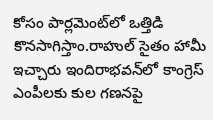కోసం పార్లమెంట్‌లో ఒత్తిడి కొనసాగిస్తాం.రాహుల్ సైతం హామీ ఇచ్చారు ఇందిరాభవన్‌లో కాంగ్రెస్ ఎంపీలకు కుల గణనపై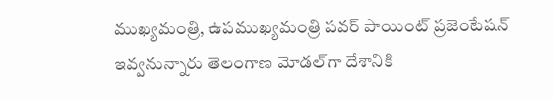ముఖ్యమంత్రి, ఉపముఖ్యమంత్రి పవర్ పాయింట్ ప్రజెంటేషన్ ఇవ్వనున్నారు తెలంగాణ మోడల్‌గా దేశానికి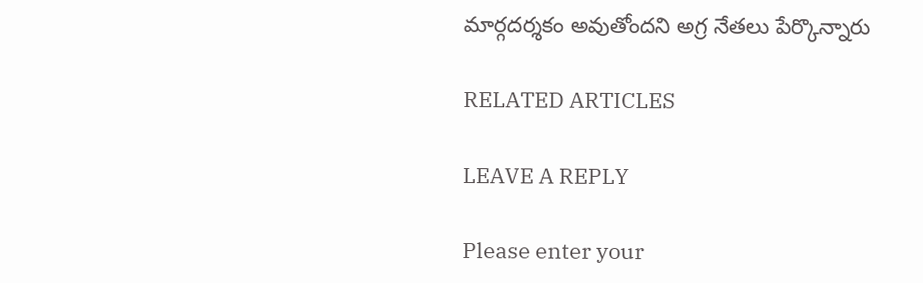మార్గదర్శకం అవుతోందని అగ్ర నేతలు పేర్కొన్నారు

RELATED ARTICLES

LEAVE A REPLY

Please enter your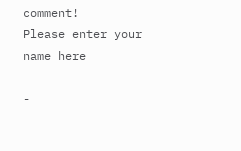comment!
Please enter your name here

-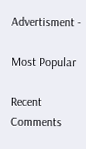Advertisment -

Most Popular

Recent Comments